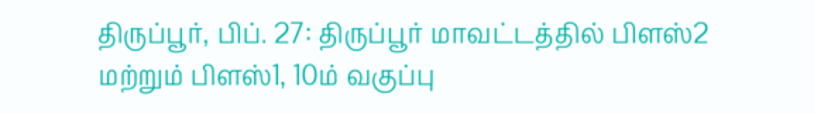திருப்பூர், பிப். 27: திருப்பூர் மாவட்டத்தில் பிளஸ்2 மற்றும் பிளஸ்1, 10ம் வகுப்பு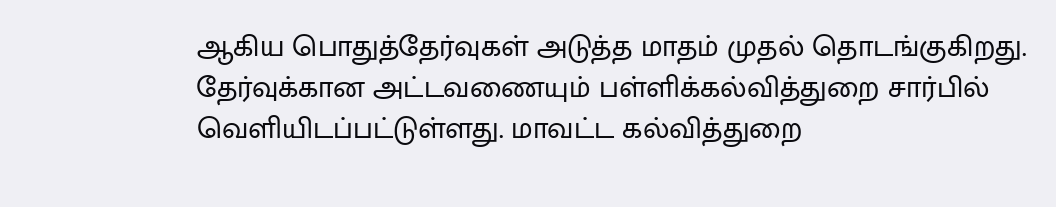ஆகிய பொதுத்தேர்வுகள் அடுத்த மாதம் முதல் தொடங்குகிறது. தேர்வுக்கான அட்டவணையும் பள்ளிக்கல்வித்துறை சார்பில் வெளியிடப்பட்டுள்ளது. மாவட்ட கல்வித்துறை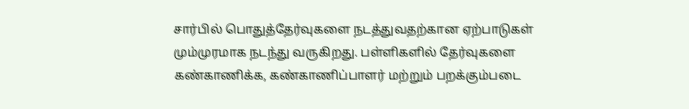சார்பில் பொதுத்தேர்வுகளை நடத்துவதற்கான ஏற்பாடுகள் மும்முரமாக நடந்து வருகிறது. பள்ளிகளில் தேர்வுகளை கண்காணிக்க, கண்காணிப்பாளர் மற்றும் பறக்கும்படை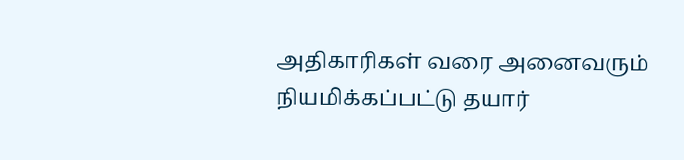அதிகாரிகள் வரை அனைவரும் நியமிக்கப்பட்டு தயார்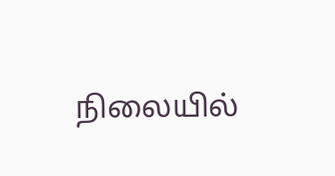நிலையில்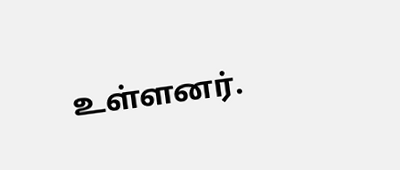உள்ளனர்.